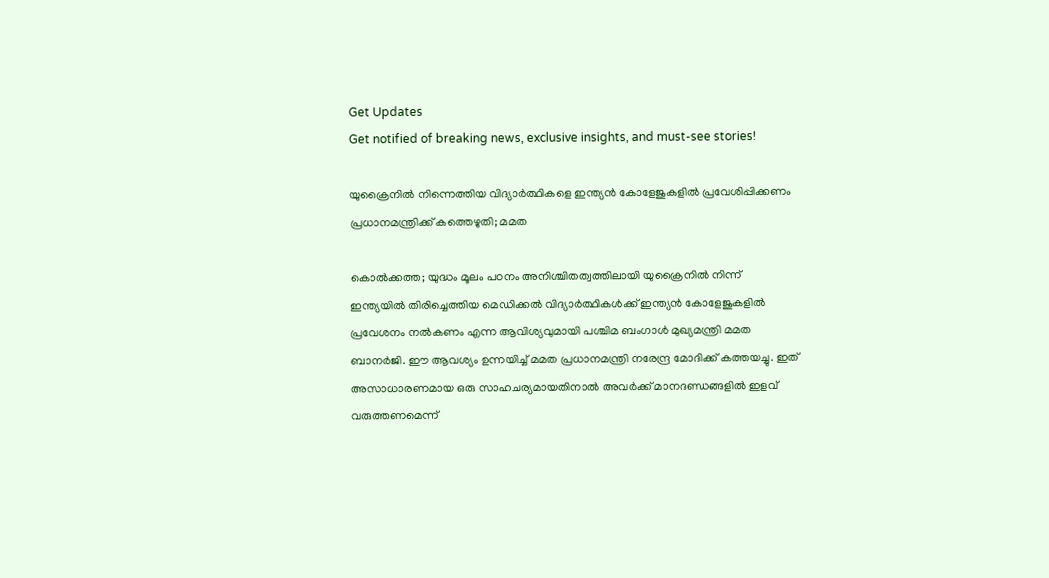Get Updates
Get notified of breaking news, exclusive insights, and must-see stories!

യുക്രൈനിൽ നിന്നെത്തിയ വിദ്യാർത്ഥികളെ ഇന്ത്യൻ കോളേജുകളിൽ പ്രവേശിപ്പിക്കണം പ്രധാനമന്ത്രിക്ക് കത്തെഴുതി; മമത

കൊൽക്കത്ത; യുദ്ധം മൂലം പഠനം അനിശ്ചിതത്വത്തിലായി യുക്രൈനിൽ നിന്ന് ഇന്ത്യയിൽ തിരിച്ചെത്തിയ മെഡിക്കൽ വിദ്യാർത്ഥികൾക്ക് ഇന്ത്യൻ കോളേജുകളിൽ പ്രവേശനം നൽകണം എന്ന ആവിശ്യവുമായി പശ്ചിമ ബംഗാൾ മുഖ്യമന്ത്രി മമത ബാനർജി. ഈ ആവശ്യം ഉന്നയിച്ച് മമത പ്രധാനമന്ത്രി നരേന്ദ്ര മോദിക്ക് കത്തയച്ചു. ഇത് അസാധാരണമായ ഒരു സാഹചര്യമായതിനാൽ അവർക്ക് മാനദണ്ഡങ്ങളിൽ ഇളവ് വരുത്തണമെന്ന്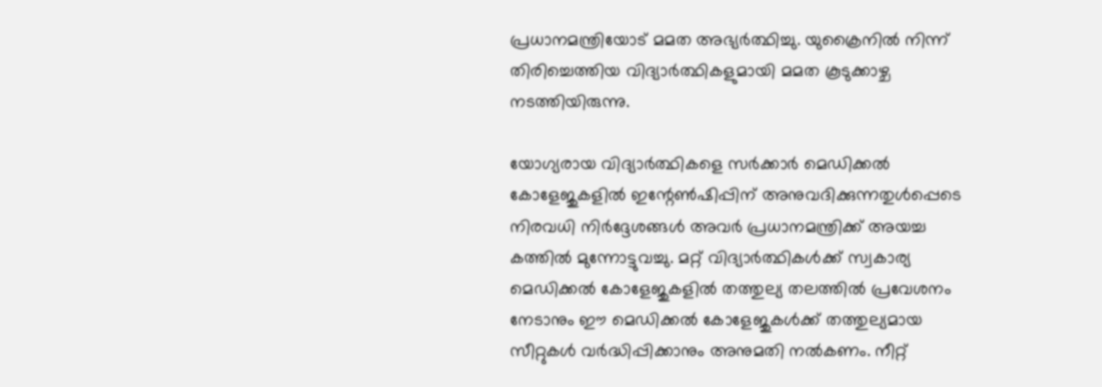പ്രധാനമന്ത്രിയോട് മമത അഭ്യർത്ഥിച്ചു. യുക്രൈനിൽ നിന്ന് തിരിച്ചെത്തിയ വിദ്യാർത്ഥികളുമായി മമത കൂടുക്കാഴ്ച നടത്തിയിരുന്നു.

യോഗ്യരായ വിദ്യാർത്ഥികളെ സർക്കാർ മെഡിക്കൽ കോളേജുകളിൽ ഇന്റേൺഷിപ്പിന് അനുവദിക്കുന്നതുൾപ്പെടെ നിരവധി നിർദ്ദേശങ്ങൾ അവർ പ്രധാനമന്ത്രിക്ക് അയച്ച കത്തിൽ മുന്നോട്ടുവച്ചു. മറ്റ് വിദ്യാർത്ഥികൾക്ക് സ്വകാര്യ മെഡിക്കൽ കോളേജുകളിൽ തത്തുല്യ തലത്തിൽ പ്രവേശനം നേടാനും ഈ മെഡിക്കൽ കോളേജുകൾക്ക് തത്തുല്യമായ സീറ്റുകൾ വർദ്ധിപ്പിക്കാനും അനുമതി നൽകണം. നീറ്റ്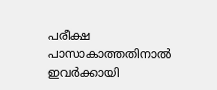പരീക്ഷ പാസാകാത്തതിനാൽ ഇവർക്കായി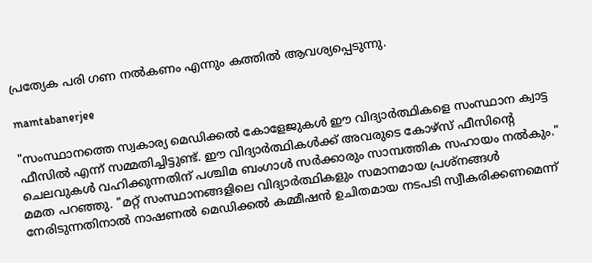പ്രത്യേക പരി ഗണ നൽകണം എന്നും കത്തിൽ ആവശ്യപ്പെടുന്നു.

mamtabanerjee

"സംസ്ഥാനത്തെ സ്വകാര്യ മെഡിക്കൽ കോളേജുകൾ ഈ വിദ്യാർത്ഥികളെ സംസ്ഥാന ക്വാട്ട ഫീസിൽ എന്ന് സമ്മതിച്ചിട്ടുണ്ട്. ഈ വിദ്യാർത്ഥികൾക്ക് അവരുടെ കോഴ്‌സ് ഫീസിന്റെ ചെലവുകൾ വഹിക്കുന്നതിന് പശ്ചിമ ബംഗാൾ സർക്കാരും സാമ്പത്തിക സഹായം നൽകും." മമത പറഞ്ഞു. "മറ്റ് സംസ്ഥാനങ്ങളിലെ വിദ്യാർത്ഥികളും സമാനമായ പ്രശ്നങ്ങൾ നേരിടുന്നതിനാൽ നാഷണൽ മെഡിക്കൽ കമ്മീഷൻ ഉചിതമായ നടപടി സ്വീകരിക്കണമെന്ന്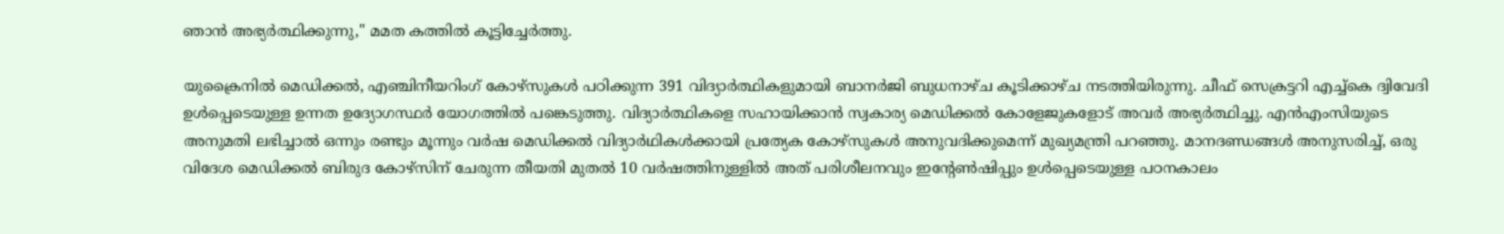ഞാൻ അഭ്യർത്ഥിക്കുന്നു," മമത കത്തിൽ കൂട്ടിച്ചേർത്തു.

യുക്രൈനിൽ മെഡിക്കൽ, എഞ്ചിനീയറിംഗ് കോഴ്സുകൾ പഠിക്കുന്ന 391 വിദ്യാർത്ഥികളുമായി ബാനർജി ബുധനാഴ്ച കൂടിക്കാഴ്ച നടത്തിയിരുന്നു. ചീഫ് സെക്രട്ടറി എച്ച്‌കെ ദ്വിവേദി ഉൾപ്പെടെയുള്ള ഉന്നത ഉദ്യോഗസ്ഥർ യോഗത്തിൽ പങ്കെടുത്തു. വിദ്യാർത്ഥികളെ സഹായിക്കാൻ സ്വകാര്യ മെഡിക്കൽ കോളേജുകളോട് അവർ അഭ്യർത്ഥിച്ചു. എൻഎംസിയുടെ അനുമതി ലഭിച്ചാൽ ഒന്നും രണ്ടും മൂന്നും വർഷ മെഡിക്കൽ വിദ്യാർഥികൾക്കായി പ്രത്യേക കോഴ്‌സുകൾ അനുവദിക്കുമെന്ന് മുഖ്യമന്ത്രി പറഞ്ഞു. മാനദണ്ഡങ്ങൾ അനുസരിച്ച്, ഒരു വിദേശ മെഡിക്കൽ ബിരുദ കോഴ്‌സിന് ചേരുന്ന തീയതി മുതൽ 10 വർഷത്തിനുള്ളിൽ അത് പരിശീലനവും ഇന്റേൺഷിപ്പും ഉൾപ്പെടെയുള്ള പഠനകാലം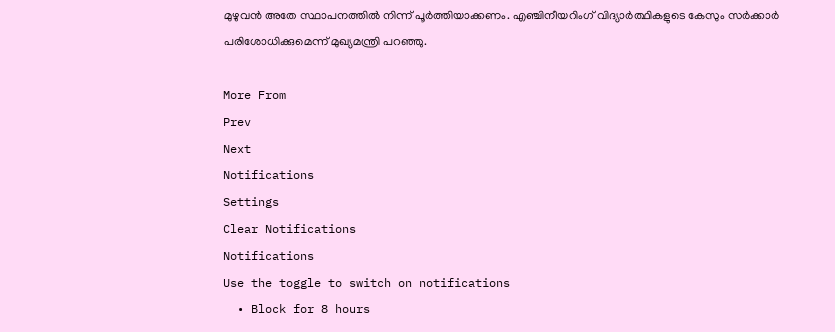മുഴുവൻ അതേ സ്ഥാപനത്തിൽ നിന്ന് പൂർത്തിയാക്കണം. എഞ്ചിനീയറിംഗ് വിദ്യാർത്ഥികളുടെ കേസും സർക്കാർ പരിശോധിക്കുമെന്ന് മുഖ്യമന്ത്രി പറഞ്ഞു.

More From
Prev
Next
Notifications
Settings
Clear Notifications
Notifications
Use the toggle to switch on notifications
  • Block for 8 hours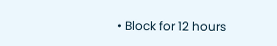• Block for 12 hours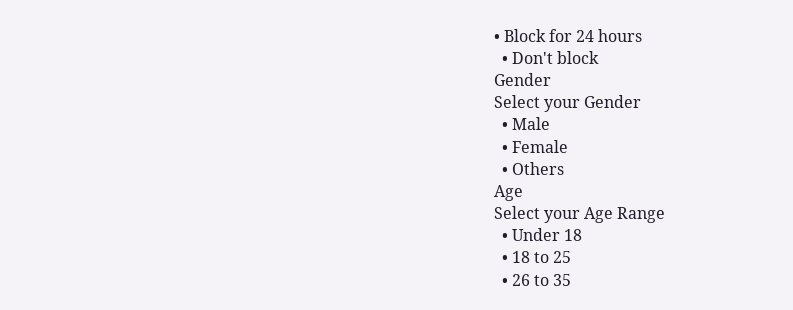• Block for 24 hours
  • Don't block
Gender
Select your Gender
  • Male
  • Female
  • Others
Age
Select your Age Range
  • Under 18
  • 18 to 25
  • 26 to 35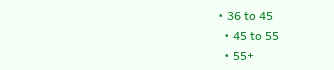• 36 to 45
  • 45 to 55
  • 55+